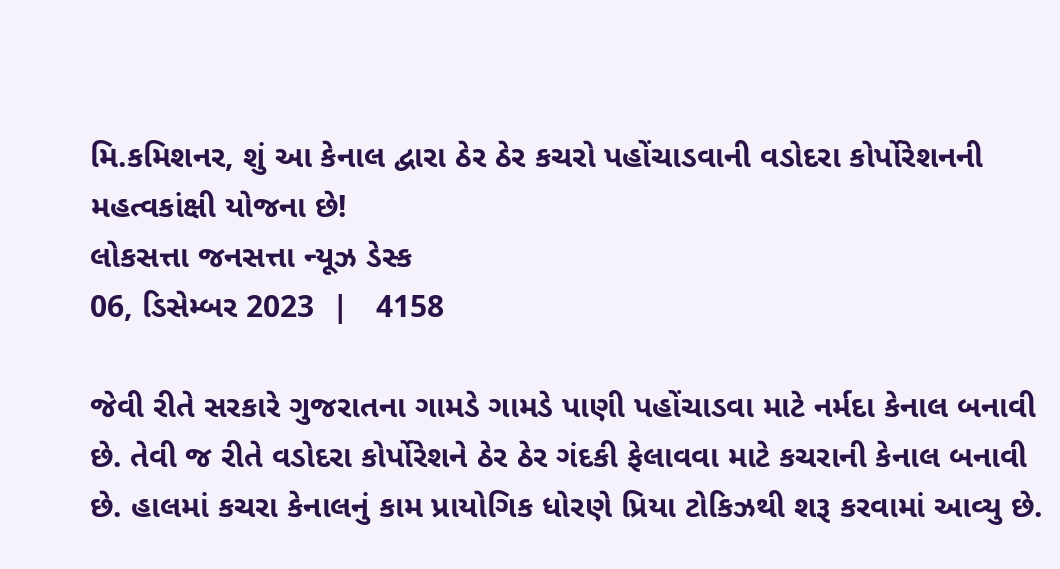મિ.કમિશનર, શું આ કેનાલ દ્વારા ઠેર ઠેર કચરો પહોંચાડવાની વડોદરા કોર્પોરેશનની મહત્વકાંક્ષી યોજના છે!
લોકસત્તા જનસત્તા ન્યૂઝ ડેસ્ક
06, ડિસેમ્બર 2023  |   4158

જેવી રીતે સરકારે ગુજરાતના ગામડે ગામડે પાણી પહોંચાડવા માટે નર્મદા કેનાલ બનાવી છે. તેવી જ રીતે વડોદરા કોર્પોરેશને ઠેર ઠેર ગંદકી ફેલાવવા માટે કચરાની કેનાલ બનાવી છે. હાલમાં કચરા કેનાલનું કામ પ્રાયોગિક ધોરણે પ્રિયા ટોકિઝથી શરૂ કરવામાં આવ્યુ છે.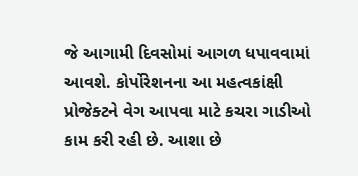જે આગામી દિવસોમાં આગળ ધપાવવામાં આવશે. કોર્પોરેશનના આ મહત્વકાંક્ષી પ્રોજેક્ટને વેગ આપવા માટે કચરા ગાડીઓ કામ કરી રહી છે. આશા છે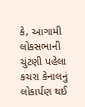કે, આગામી લોકસભાની ચુંટણી પહેલા કચરા કેનાલનું લોકાર્પણ થઈ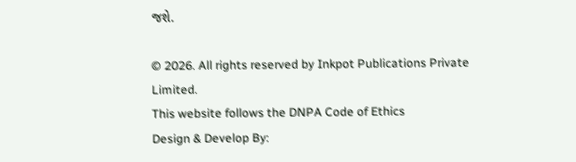જશે.

© 2026. All rights reserved by Inkpot Publications Private Limited.
This website follows the DNPA Code of Ethics
Design & Develop By: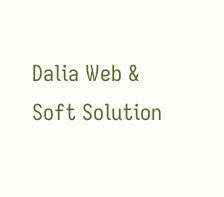Dalia Web & Soft Solution